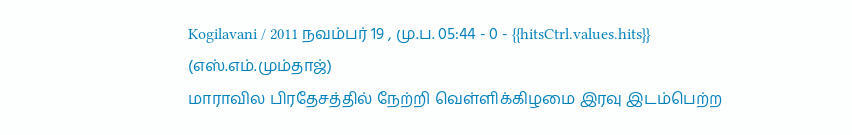Kogilavani / 2011 நவம்பர் 19 , மு.ப. 05:44 - 0 - {{hitsCtrl.values.hits}}
(எஸ்.எம்.மும்தாஜ்)
மாராவில பிரதேசத்தில் நேற்றி வெள்ளிக்கிழமை இரவு இடம்பெற்ற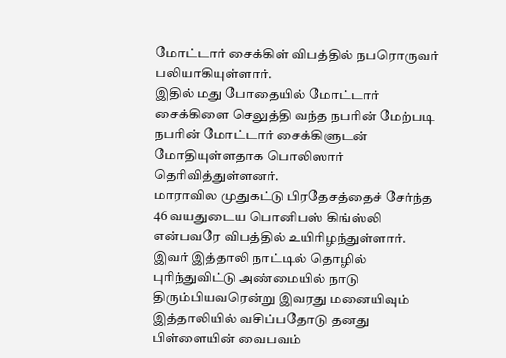மோட்டார் சைக்கிள் விபத்தில் நபரொருவர் பலியாகியுள்ளார்.
இதில் மது போதையில் மோட்டார் சைக்கிளை செலுத்தி வந்த நபரின் மேற்படி நபரின் மோட்டார் சைக்கிளுடன் மோதியுள்ளதாக பொலிஸார் தெரிவித்துள்ளனர்.
மாராவில முதுகட்டு பிரதேசத்தைச் சேர்ந்த 46 வயதுடைய பொனிபஸ் கிங்ஸ்லி என்பவரே விபத்தில் உயிரிழந்துள்ளார்.
இவர் இத்தாலி நாட்டில் தொழில் புரிந்துவிட்டு அண்மையில் நாடு திரும்பியவரென்று இவரது மனையிவும் இத்தாலியில் வசிப்பதோடு தனது பிள்ளையின் வைபவம்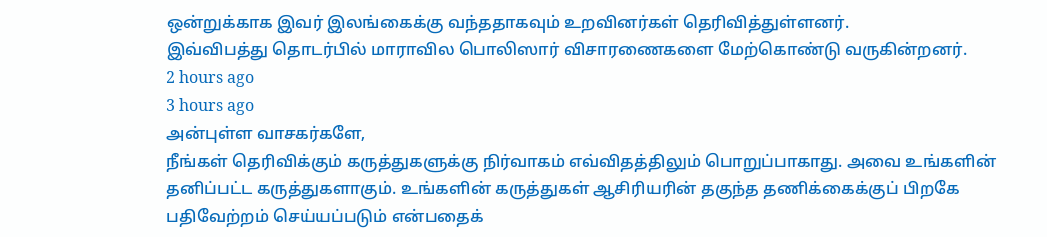ஒன்றுக்காக இவர் இலங்கைக்கு வந்ததாகவும் உறவினர்கள் தெரிவித்துள்ளனர்.
இவ்விபத்து தொடர்பில் மாராவில பொலிஸார் விசாரணைகளை மேற்கொண்டு வருகின்றனர்.
2 hours ago
3 hours ago
அன்புள்ள வாசகர்களே,
நீங்கள் தெரிவிக்கும் கருத்துகளுக்கு நிர்வாகம் எவ்விதத்திலும் பொறுப்பாகாது. அவை உங்களின் தனிப்பட்ட கருத்துகளாகும். உங்களின் கருத்துகள் ஆசிரியரின் தகுந்த தணிக்கைக்குப் பிறகே பதிவேற்றம் செய்யப்படும் என்பதைக்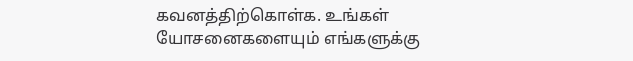கவனத்திற்கொள்க. உங்கள் யோசனைகளையும் எங்களுக்கு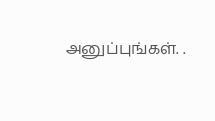அனுப்புங்கள். .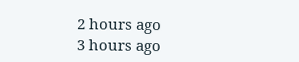2 hours ago
3 hours ago